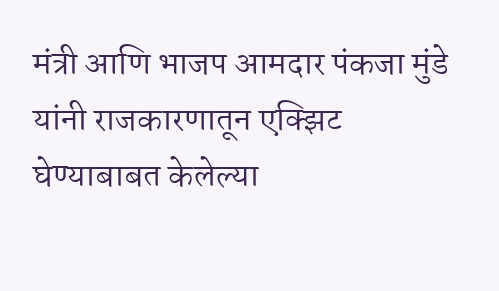मंत्री आणि भाजप आमदार पंकजा मुंडे यांनी राजकारणातून एक्झिट घेण्याबाबत केलेल्या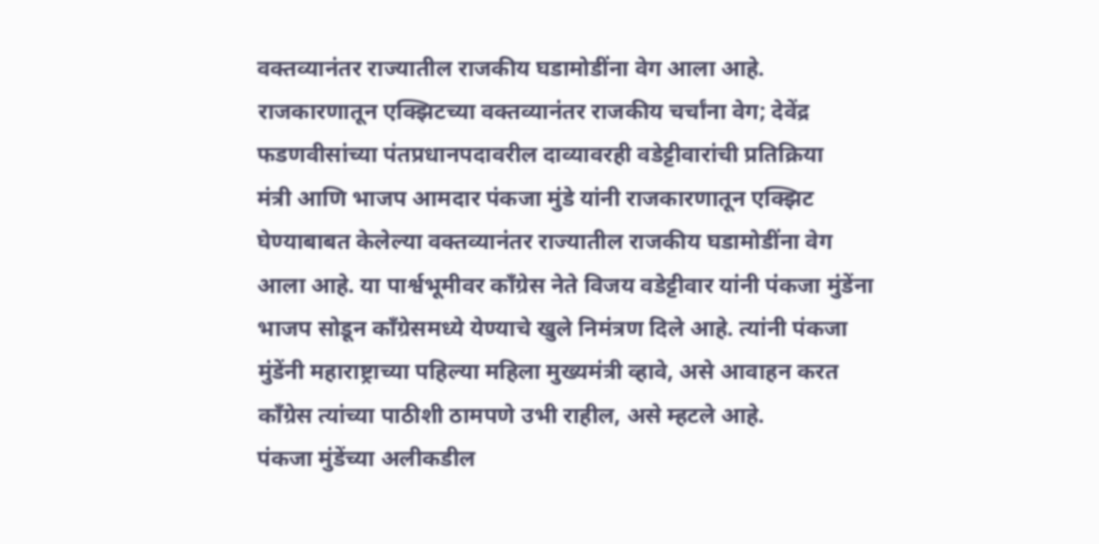वक्तव्यानंतर राज्यातील राजकीय घडामोडींना वेग आला आहे.
राजकारणातून एक्झिटच्या वक्तव्यानंतर राजकीय चर्चांना वेग; देवेंद्र फडणवीसांच्या पंतप्रधानपदावरील दाव्यावरही वडेट्टीवारांची प्रतिक्रिया
मंत्री आणि भाजप आमदार पंकजा मुंडे यांनी राजकारणातून एक्झिट घेण्याबाबत केलेल्या वक्तव्यानंतर राज्यातील राजकीय घडामोडींना वेग आला आहे. या पार्श्वभूमीवर काँग्रेस नेते विजय वडेट्टीवार यांनी पंकजा मुंडेंना भाजप सोडून काँग्रेसमध्ये येण्याचे खुले निमंत्रण दिले आहे. त्यांनी पंकजा मुंडेंनी महाराष्ट्राच्या पहिल्या महिला मुख्यमंत्री व्हावे, असे आवाहन करत काँग्रेस त्यांच्या पाठीशी ठामपणे उभी राहील, असे म्हटले आहे.
पंकजा मुंडेंच्या अलीकडील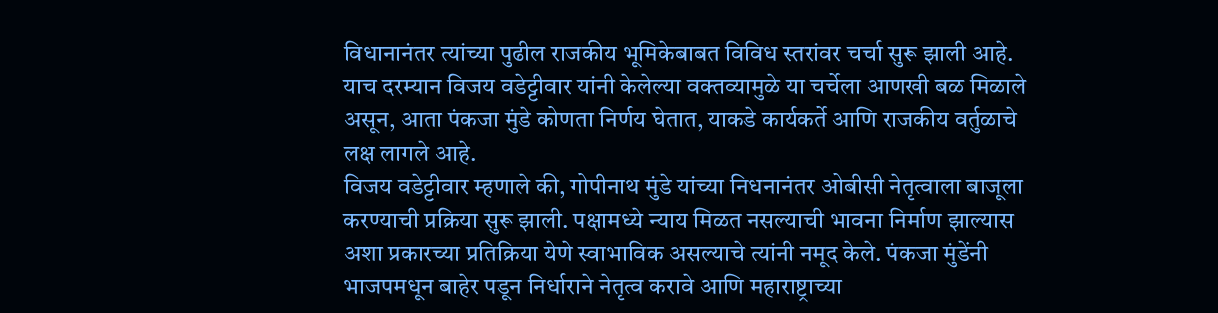विधानानंतर त्यांच्या पुढील राजकीय भूमिकेबाबत विविध स्तरांवर चर्चा सुरू झाली आहे. याच दरम्यान विजय वडेट्टीवार यांनी केलेल्या वक्तव्यामुळे या चर्चेला आणखी बळ मिळाले असून, आता पंकजा मुंडे कोणता निर्णय घेतात, याकडे कार्यकर्ते आणि राजकीय वर्तुळाचे लक्ष लागले आहे.
विजय वडेट्टीवार म्हणाले की, गोपीनाथ मुंडे यांच्या निधनानंतर ओबीसी नेतृत्वाला बाजूला करण्याची प्रक्रिया सुरू झाली. पक्षामध्ये न्याय मिळत नसल्याची भावना निर्माण झाल्यास अशा प्रकारच्या प्रतिक्रिया येणे स्वाभाविक असल्याचे त्यांनी नमूद केले. पंकजा मुंडेंनी भाजपमधून बाहेर पडून निर्धाराने नेतृत्व करावे आणि महाराष्ट्राच्या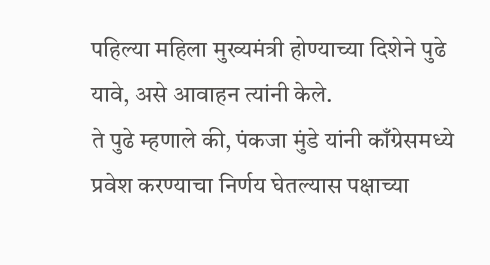पहिल्या महिला मुख्यमंत्री होण्याच्या दिशेने पुढे यावे, असे आवाहन त्यांनी केले.
ते पुढे म्हणाले की, पंकजा मुंडे यांनी काँग्रेसमध्ये प्रवेश करण्याचा निर्णय घेतल्यास पक्षाच्या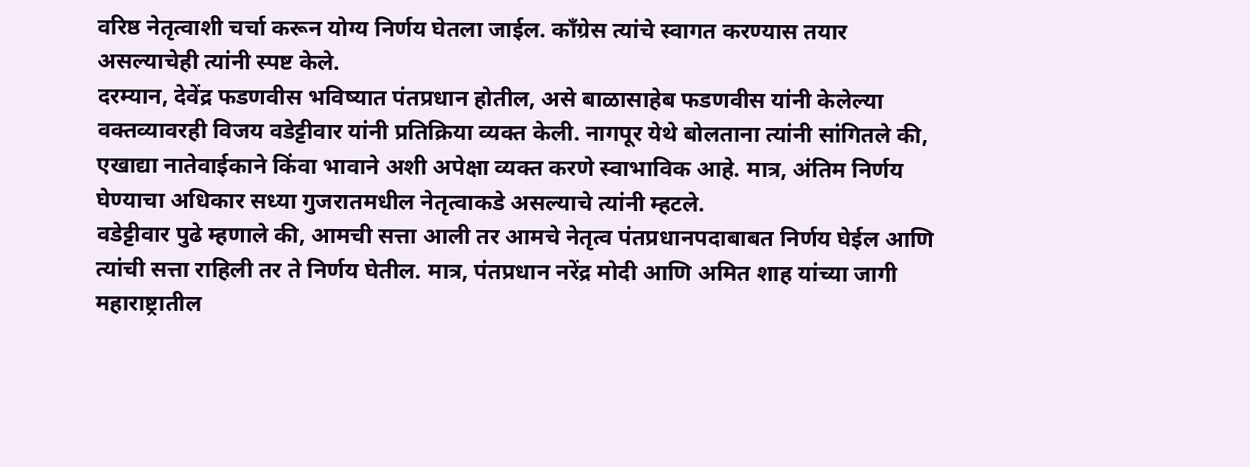वरिष्ठ नेतृत्वाशी चर्चा करून योग्य निर्णय घेतला जाईल. काँग्रेस त्यांचे स्वागत करण्यास तयार असल्याचेही त्यांनी स्पष्ट केले.
दरम्यान, देवेंद्र फडणवीस भविष्यात पंतप्रधान होतील, असे बाळासाहेब फडणवीस यांनी केलेल्या वक्तव्यावरही विजय वडेट्टीवार यांनी प्रतिक्रिया व्यक्त केली. नागपूर येथे बोलताना त्यांनी सांगितले की, एखाद्या नातेवाईकाने किंवा भावाने अशी अपेक्षा व्यक्त करणे स्वाभाविक आहे. मात्र, अंतिम निर्णय घेण्याचा अधिकार सध्या गुजरातमधील नेतृत्वाकडे असल्याचे त्यांनी म्हटले.
वडेट्टीवार पुढे म्हणाले की, आमची सत्ता आली तर आमचे नेतृत्व पंतप्रधानपदाबाबत निर्णय घेईल आणि त्यांची सत्ता राहिली तर ते निर्णय घेतील. मात्र, पंतप्रधान नरेंद्र मोदी आणि अमित शाह यांच्या जागी महाराष्ट्रातील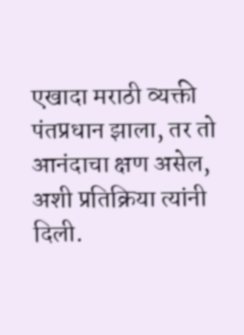एखादा मराठी व्यक्ती पंतप्रधान झाला, तर तो आनंदाचा क्षण असेल, अशी प्रतिक्रिया त्यांनी दिली.